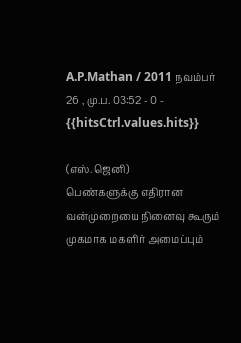A.P.Mathan / 2011 நவம்பர் 26 , மு.ப. 03:52 - 0 - {{hitsCtrl.values.hits}}

(எஸ்.ஜெனி)
பெண்களுக்கு எதிரான வன்முறையை நினைவு கூரும் முகமாக மகளிர் அமைப்பும்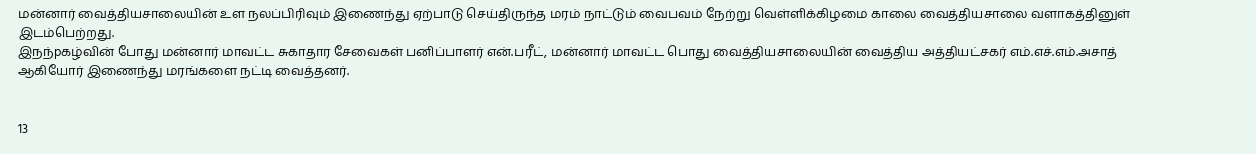மன்னார் வைத்தியசாலையின் உள நலப்பிரிவும் இணைந்து ஏற்பாடு செய்திருந்த மரம் நாட்டும் வைபவம் நேற்று வெள்ளிக்கிழமை காலை வைத்தியசாலை வளாகத்தினுள் இடம்பெற்றது.
இநந்pகழ்வின் போது மன்னார் மாவட்ட சுகாதார சேவைகள் பனிப்பாளர் என்.பரீட், மன்னார் மாவட்ட பொது வைத்தியசாலையின் வைத்திய அத்தியட்சகர் எம்.எச்.எம்.அசாத் ஆகியோர் இணைந்து மரங்களை நட்டி வைத்தனர்.


13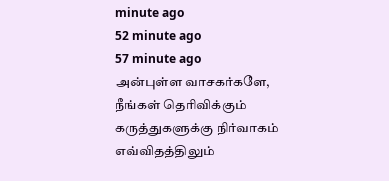minute ago
52 minute ago
57 minute ago
அன்புள்ள வாசகர்களே,
நீங்கள் தெரிவிக்கும் கருத்துகளுக்கு நிர்வாகம் எவ்விதத்திலும்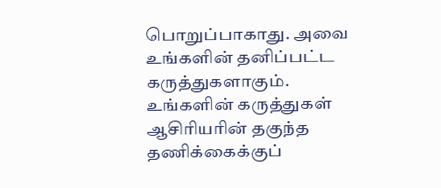பொறுப்பாகாது. அவை உங்களின் தனிப்பட்ட கருத்துகளாகும். உங்களின் கருத்துகள் ஆசிரியரின் தகுந்த தணிக்கைக்குப்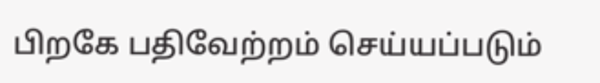பிறகே பதிவேற்றம் செய்யப்படும்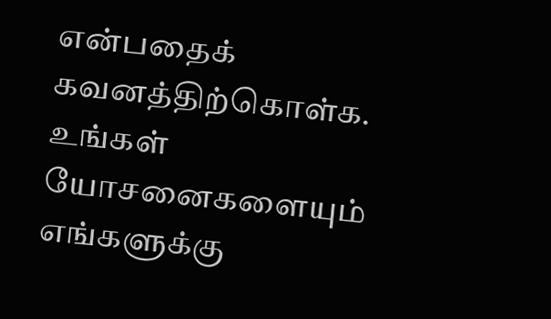என்பதைக் கவனத்திற்கொள்க. உங்கள் யோசனைகளையும் எங்களுக்கு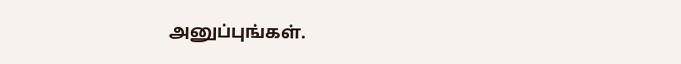அனுப்புங்கள்.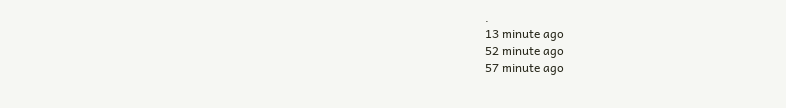.
13 minute ago
52 minute ago
57 minute ago